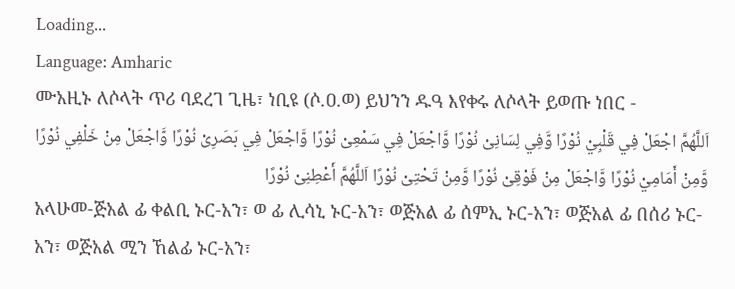Loading...
Language: Amharic
ሙአዚኑ ለሶላት ጥሪ ባደረገ ጊዜ፣ ነቢዩ (ሶ.ዐ.ወ) ይህንን ዱዓ እየቀሩ ለሶላት ይወጡ ነበር -
اَللَّهُمَّ اجْعَلْ فِي قَلْبِيْ نُوْرًا وَّفِي لِسَانِىْ نُوْرًا وَّاجْعَلْ فِي سَمْعِىْ نُوْرًا وَّاجْعَلْ فِي بَصَرِىْ نُوْرًا وَّاجْعَلْ مِنْ خَلْفِي نُوْرًا وَّمِنْ أَمَامِيْ نُوْرًا وَّاجْعَلْ مِنْ فَوْقِىْ نُوْرًا وَّمِنْ تَحْتِىْ نُوْرًا اَللَّهُمَّ أَعْطِنِىْ نُوْرًا
አላሁመ-ጅአል ፊ ቀልቢ ኑር-አን፣ ወ ፊ ሊሳኒ ኑር-አን፣ ወጅአል ፊ ሰምኢ ኑር-አን፣ ወጅአል ፊ በሰሪ ኑር-አን፣ ወጅአል ሚን ኸልፊ ኑር-አን፣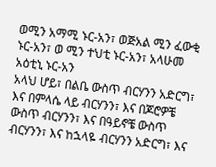ወሚን አማሚ ኑር-አን፣ ወጅአል ሚን ፈውቂ ኑር-አን፣ ወ ሚን ተህቲ ኑር-አን፣ አላሁመ አዕቲኒ ኑር-አን
አላህ ሆይ፣ በልቤ ውስጥ ብርሃንን አድርግ፣ እና በምላሴ ላይ ብርሃንን፣ እና በጆሮዎቼ ውስጥ ብርሃንን፣ እና በዓይኖቼ ውስጥ ብርሃንን፣ እና ከኋላዬ ብርሃንን አድርግ፣ እና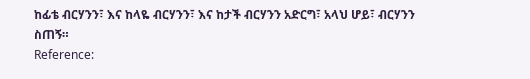ከፊቴ ብርሃንን፣ እና ከላዬ ብርሃንን፣ እና ከታች ብርሃንን አድርግ፣ አላህ ሆይ፣ ብርሃንን ስጠኝ።
Reference: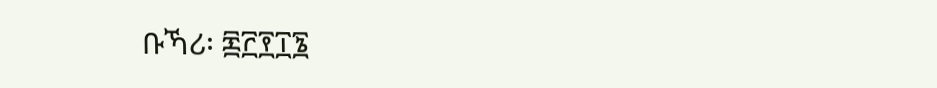ቡኻሪ፡ ፷፫፻፲፮